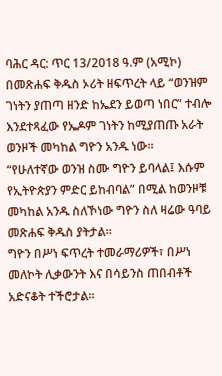ባሕር ዳር: ጥር 13/2018 ዓ.ም (አሚኮ) በመጽሐፍ ቅዱስ ኦሪት ዘፍጥረት ላይ “ወንዝም ገነትን ያጠጣ ዘንድ ከኤደን ይወጣ ነበር” ተብሎ እንደተጻፈው የኤዶም ገነትን ከሚያጠጡ አራት ወንዞች መካከል ግዮን አንዱ ነው።
“የሁለተኛው ወንዝ ስሙ ግዮን ይባላል፤ እሱም የኢትዮጵያን ምድር ይከብባል” በሚል ከወንዞቹ መካከል አንዱ ስለኾነው ግዮን ስለ ዛሬው ዓባይ መጽሐፍ ቅዱስ ያትታል።
ግዮን በሥነ ፍጥረት ተመራማሪዎች፣ በሥነ መለኮት ሊቃውንት እና በሳይንስ ጠበብቶች አድናቆት ተችሮታል።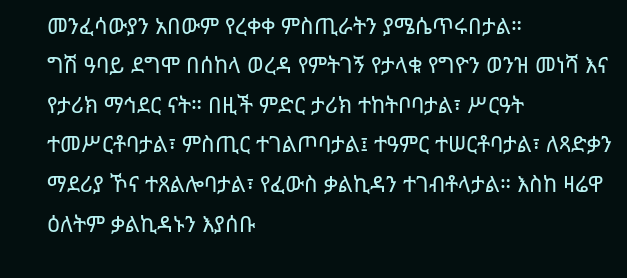መንፈሳውያን አበውም የረቀቀ ምስጢራትን ያሜሴጥሩበታል።
ግሽ ዓባይ ደግሞ በሰከላ ወረዳ የምትገኝ የታላቁ የግዮን ወንዝ መነሻ እና የታሪክ ማኅደር ናት። በዚች ምድር ታሪክ ተከትቦባታል፣ ሥርዓት ተመሥርቶባታል፣ ምስጢር ተገልጦባታል፤ ተዓምር ተሠርቶባታል፣ ለጻድቃን ማደሪያ ኾና ተጸልሎባታል፣ የፈውስ ቃልኪዳን ተገብቶላታል። እስከ ዛሬዋ ዕለትም ቃልኪዳኑን እያሰቡ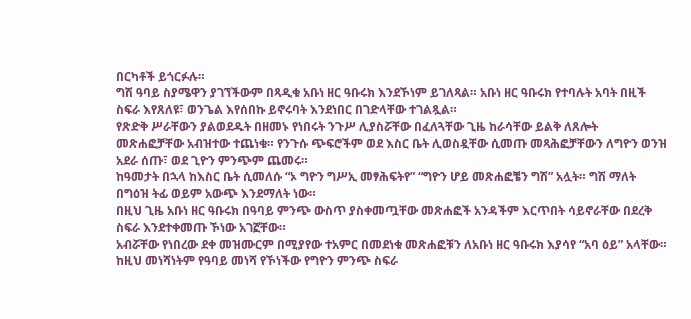በርካቶች ይጎርፉሉ።
ግሽ ዓባይ ስያሜዋን ያገኘችውም በጻዲቁ አቡነ ዘር ዓቡሩክ እንደኾነም ይገለጻል። አቡነ ዘር ዓቡሩክ የተባሉት አባት በዚች ስፍራ እየጸለዩ፣ ወንጌል እየሰበኩ ይኖሩባት እንደነበር በገድላቸው ተገልጿል።
የጽድቅ ሥራቸውን ያልወደዱት በዘመኑ የነበሩት ንጉሥ ሊያስሯቸው በፈለጓቸው ጊዜ ከራሳቸው ይልቅ ለጸሎት መጽሐፎቻቸው አብዝተው ተጨነቁ። የንጉሱ ጭፍሮችም ወደ እስር ቤት ሊወስዷቸው ሲመጡ መጻሕፎቻቸውን ለግዮን ወንዝ አደራ ሰጡ፣ ወደ ጊዮን ምንጭም ጨመሩ።
ከዓመታት በኋላ ከእስር ቤት ሲመለሱ “ኦ ግዮን ግሥኢ መፃሕፍትየ” “ግዮን ሆይ መጽሐፎቼን ግሽ” አሏት። ግሽ ማለት በግዕዝ ትፊ ወይም አውጭ እንደማለት ነው።
በዚህ ጊዜ አቡነ ዘር ዓቡሩክ በዓባይ ምንጭ ውስጥ ያስቀመጧቸው መጽሐፎች አንዳችም እርጥበት ሳይኖራቸው በደረቅ ስፍራ እንደተቀመጡ ኾነው አገኟቸው።
አብሯቸው የነበረው ደቀ መዝሙርም በሚያየው ተአምር በመደነቁ መጽሐፎቹን ለአቡነ ዘር ዓቡሩክ እያሳየ “አባ ዕይ” አላቸው። ከዚህ መነሻነትም የዓባይ መነሻ የኾነችው የግዮን ምንጭ ስፍራ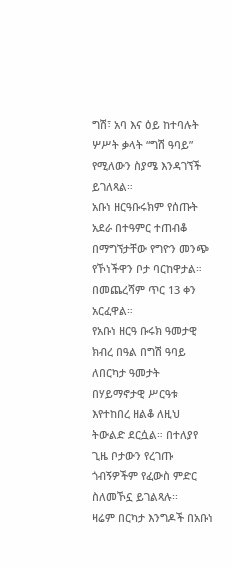ግሽ፣ አባ እና ዕይ ከተባሉት ሦሥት ቃላት “ግሽ ዓባይ” የሚለውን ስያሜ እንዳገኘች ይገለጻል።
አቡነ ዘርዓቡሩክም የሰጡት አደራ በተዓምር ተጠብቆ በማግኘታቸው የግዮን መንጭ የኾነችዋን ቦታ ባርከዋታል። በመጨረሻም ጥር 13 ቀን አርፈዋል።
የአቡነ ዘርዓ ቡሩክ ዓመታዊ ክብረ በዓል በግሽ ዓባይ ለበርካታ ዓመታት በሃይማኖታዊ ሥርዓቱ እየተከበረ ዘልቆ ለዚህ ትውልድ ደርሷል። በተለያየ ጊዜ ቦታውን የረገጡ ጎብኝዎችም የፈውስ ምድር ስለመኾኗ ይገልጻሉ፡፡
ዛሬም በርካታ እንግዶች በአቡነ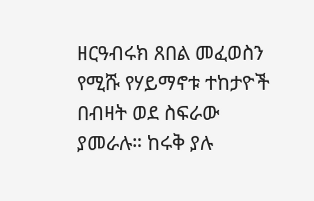ዘርዓብሩክ ጸበል መፈወስን የሚሹ የሃይማኖቱ ተከታዮች በብዛት ወደ ስፍራው ያመራሉ። ከሩቅ ያሉ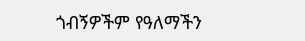ጎብኝዎችም የዓለማችን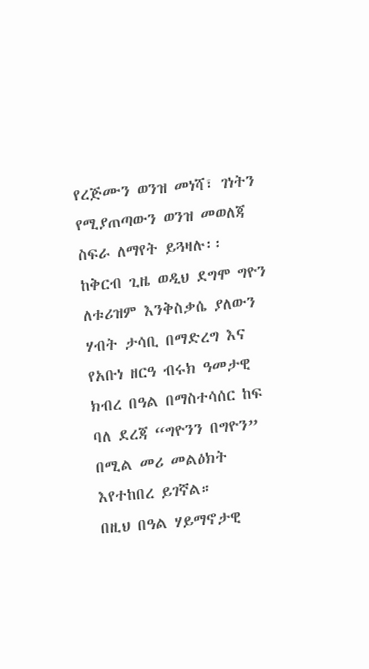የረጅሙን ወንዝ መነሻ፣ ገነትን የሚያጠጣውን ወንዝ መወለጃ ስፍራ ለማየት ይጓዛሉ፡፡
ከቅርብ ጊዜ ወዲህ ደግሞ ግዮን ለቱሪዝም እንቅስቃሴ ያለውን ሃብት ታሳቢ በማድረግ እና የአቡነ ዘርዓ ብሩክ ዓመታዊ ክብረ በዓል በማስተሳሰር ከፍ ባለ ደረጃ “ግዮንን በግዮን” በሚል መሪ መልዕክት እየተከበረ ይገኛል።
በዚህ በዓል ሃይማኖታዊ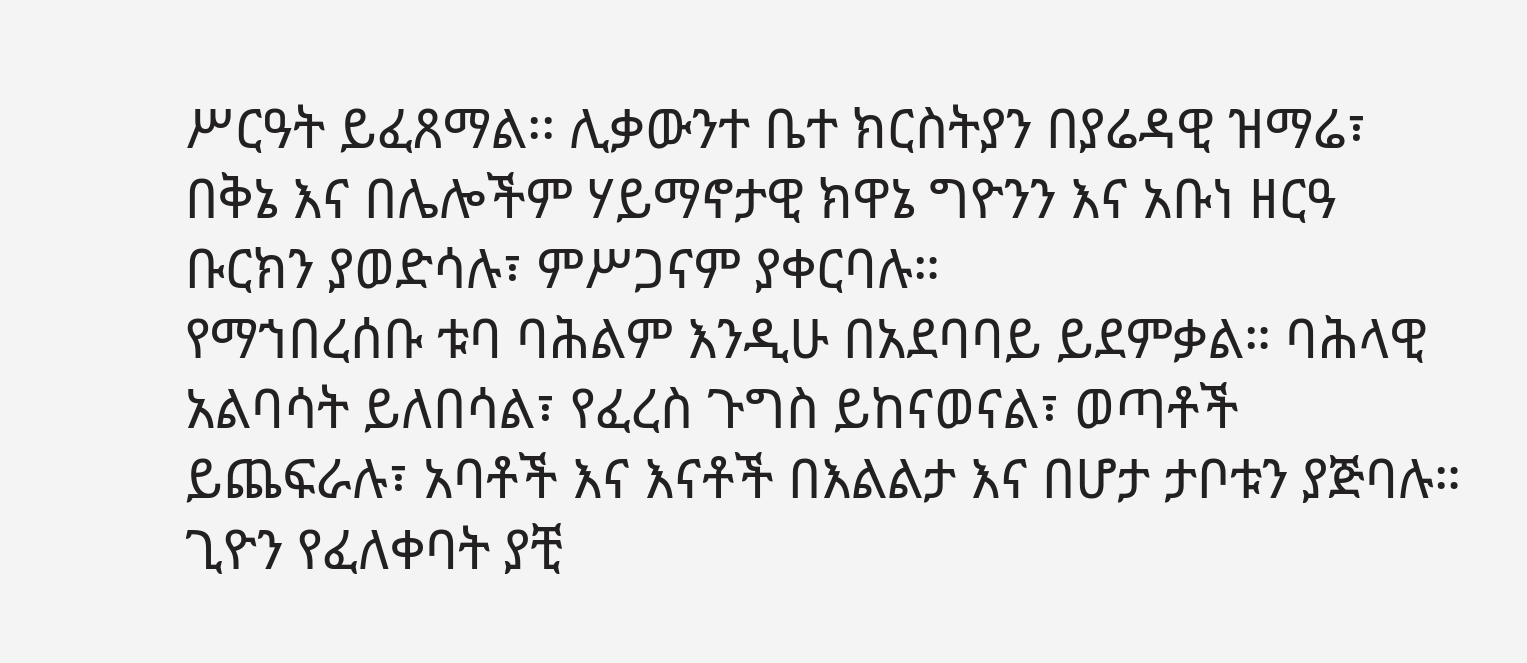ሥርዓት ይፈጸማል፡፡ ሊቃውንተ ቤተ ክርስትያን በያሬዳዊ ዝማሬ፣ በቅኔ እና በሌሎችም ሃይማኖታዊ ክዋኔ ግዮንን እና አቡነ ዘርዓ ቡርክን ያወድሳሉ፣ ምሥጋናም ያቀርባሉ።
የማኀበረሰቡ ቱባ ባሕልም እንዲሁ በአደባባይ ይደምቃል። ባሕላዊ አልባሳት ይለበሳል፣ የፈረስ ጉግስ ይከናወናል፣ ወጣቶች ይጨፍራሉ፣ አባቶች እና እናቶች በእልልታ እና በሆታ ታቦቱን ያጅባሉ።
ጊዮን የፈለቀባት ያቺ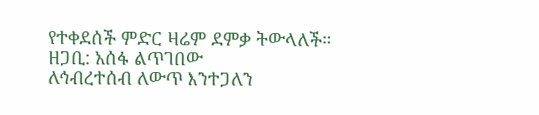የተቀደሰች ምድር ዛሬም ደምቃ ትውላለች።
ዘጋቢ: አሰፋ ልጥገበው
ለኅብረተሰብ ለውጥ እንተጋለን